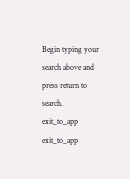Begin typing your search above and press return to search.
exit_to_app
exit_to_app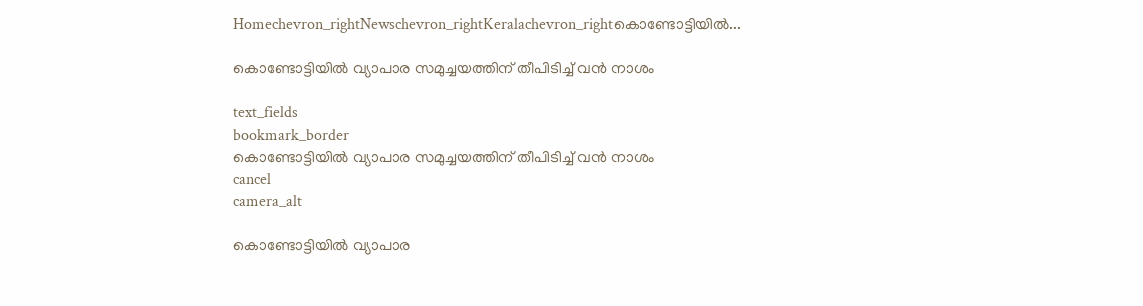Homechevron_rightNewschevron_rightKeralachevron_rightകൊണ്ടോട്ടിയില്‍...

കൊണ്ടോട്ടിയില്‍ വ്യാപാര സമുച്ചയത്തിന് തീപിടിച്ച് വന്‍ നാശം

text_fields
bookmark_border
കൊണ്ടോട്ടിയില്‍ വ്യാപാര സമുച്ചയത്തിന് തീപിടിച്ച് വന്‍ നാശം
cancel
camera_alt

കൊണ്ടോട്ടിയില്‍ വ്യാപാര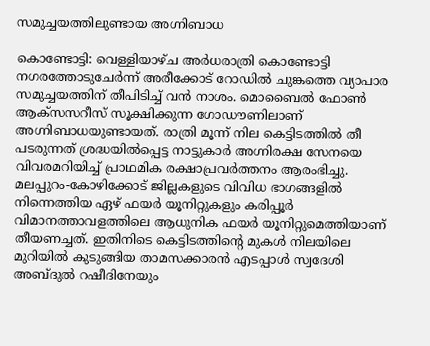സമുച്ചയത്തിലുണ്ടായ അഗ്നിബാധ

കൊണ്ടോട്ടി: വെള്ളിയാഴ്ച അർധരാത്രി കൊണ്ടോട്ടി നഗരത്തോടുചേര്‍ന്ന് അരീക്കോട് റോഡില്‍ ചുങ്കത്തെ വ്യാപാര സമുച്ചയത്തിന് തീപിടിച്ച് വന്‍ നാശം. മൊബൈല്‍ ഫോണ്‍ ആക്‌സസറീസ് സൂക്ഷിക്കുന്ന ഗോഡൗണിലാണ് അഗ്നിബാധയുണ്ടായത്. രാത്രി മൂന്ന് നില കെട്ടിടത്തില്‍ തീ പടരുന്നത് ശ്രദ്ധയില്‍പ്പെട്ട നാട്ടുകാര്‍ അഗ്നിരക്ഷ സേനയെ വിവരമറിയിച്ച് പ്രാഥമിക രക്ഷാപ്രവര്‍ത്തനം ആരംഭിച്ചു. മലപ്പുറം-കോഴിക്കോട് ജില്ലകളുടെ വിവിധ ഭാഗങ്ങളില്‍ നിന്നെത്തിയ ഏഴ് ഫയര്‍ യൂനിറ്റുകളും കരിപ്പൂര്‍ വിമാനത്താവളത്തിലെ ആധുനിക ഫയര്‍ യൂനിറ്റുമെത്തിയാണ് തീയണച്ചത്. ഇതിനിടെ കെട്ടിടത്തിന്റെ മുകള്‍ നിലയിലെ മുറിയില്‍ കുടുങ്ങിയ താമസക്കാരൻ എടപ്പാള്‍ സ്വദേശി അബ്ദുല്‍ റഷീദിനേയും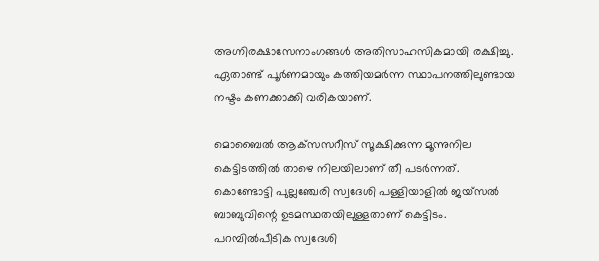അഗ്നിരക്ഷാസേനാംഗങ്ങള്‍ അതിസാഹസികമായി രക്ഷിച്ചു. ഏതാണ്ട് പൂര്‍ണമായും കത്തിയമര്‍ന്ന സ്ഥാപനത്തിലുണ്ടായ നഷ്ടം കണക്കാക്കി വരികയാണ്.

മൊബൈല്‍ ആക്‌സസറീസ് സൂക്ഷിക്കുന്ന മൂന്നുനില കെട്ടിടത്തില്‍ താഴെ നിലയിലാണ് തീ പടര്‍ന്നത്. കൊണ്ടോട്ടി പുല്ലഞ്ചേരി സ്വദേശി പള്ളിയാളില്‍ ജയ്‌സല്‍ ബാബുവിന്റെ ഉടമസ്ഥതയിലുള്ളതാണ് കെട്ടിടം. പറമ്പില്‍പീടിക സ്വദേശി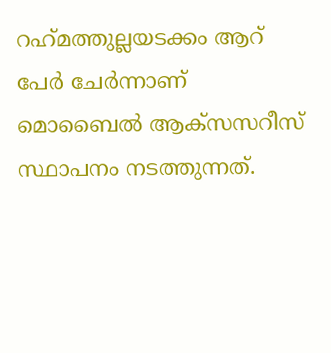റഹ്‌മത്തുല്ലയടക്കം ആറ് പേര്‍ ചേര്‍ന്നാണ് മൊബൈല്‍ ആക്‌സസറീസ് സ്ഥാപനം നടത്തുന്നത്.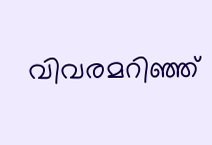വിവരമറിഞ്ഞ്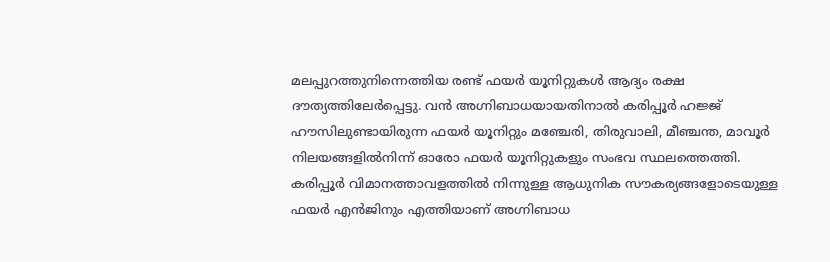മലപ്പുറത്തുനിന്നെത്തിയ രണ്ട് ഫയര്‍ യൂനിറ്റുകള്‍ ആദ്യം രക്ഷ ദൗത്യത്തിലേര്‍പ്പെട്ടു. വന്‍ അഗ്നിബാധയായതിനാല്‍ കരിപ്പൂര്‍ ഹജ്ജ് ഹൗസിലുണ്ടായിരുന്ന ഫയര്‍ യൂനിറ്റും മഞ്ചേരി, തിരുവാലി, മീഞ്ചന്ത, മാവൂര്‍ നിലയങ്ങളില്‍നിന്ന് ഓരോ ഫയര്‍ യൂനിറ്റുകളും സംഭവ സ്ഥലത്തെത്തി. കരിപ്പൂര്‍ വിമാനത്താവളത്തില്‍ നിന്നുള്ള ആധുനിക സൗകര്യങ്ങളോടെയുള്ള ഫയര്‍ എന്‍ജിനും എത്തിയാണ് അഗ്നിബാധ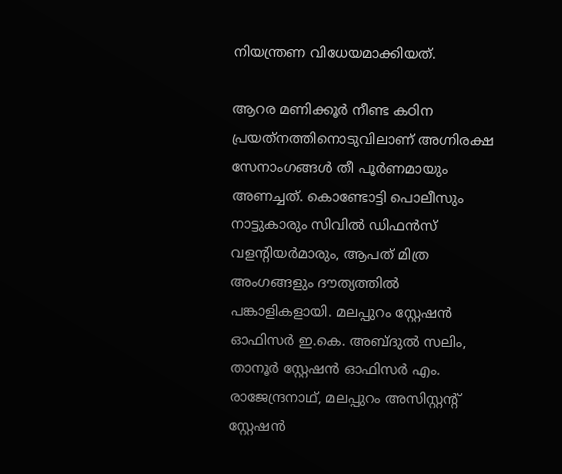നിയന്ത്രണ വിധേയമാക്കിയത്.

ആറര മണിക്കൂര്‍ നീണ്ട കഠിന പ്രയത്‌നത്തിനൊടുവിലാണ് അഗ്നിരക്ഷ സേനാംഗങ്ങള്‍ തീ പൂര്‍ണമായും അണച്ചത്. കൊണ്ടോട്ടി പൊലീസും നാട്ടുകാരും സിവില്‍ ഡിഫന്‍സ് വളന്റിയര്‍മാരും, ആപത് മിത്ര അംഗങ്ങളും ദൗത്യത്തില്‍ പങ്കാളികളായി. മലപ്പുറം സ്റ്റേഷന്‍ ഓഫിസര്‍ ഇ.കെ. അബ്ദുല്‍ സലിം, താനൂര്‍ സ്റ്റേഷന്‍ ഓഫിസര്‍ എം. രാജേന്ദ്രനാഥ്, മലപ്പുറം അസിസ്റ്റന്റ് സ്റ്റേഷന്‍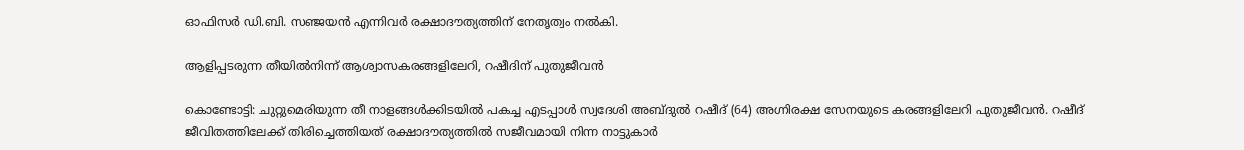ഓഫിസര്‍ ഡി.ബി. സഞ്ജയന്‍ എന്നിവര്‍ രക്ഷാദൗത്യത്തിന് നേതൃത്വം നല്‍കി.

ആളിപ്പടരുന്ന തീയില്‍നിന്ന് ആശ്വാസകരങ്ങളിലേറി, റഷീദിന് പുതുജീവന്‍

കൊണ്ടോട്ടി: ചുറ്റുമെരിയുന്ന തീ നാളങ്ങള്‍ക്കിടയില്‍ പകച്ച എടപ്പാള്‍ സ്വദേശി അബ്ദുല്‍ റഷീദ് (64) അഗ്നിരക്ഷ സേനയുടെ കരങ്ങളിലേറി പുതുജീവൻ. റഷീദ് ജീവിതത്തിലേക്ക് തിരിച്ചെത്തിയത് രക്ഷാദൗത്യത്തില്‍ സജീവമായി നിന്ന നാട്ടുകാര്‍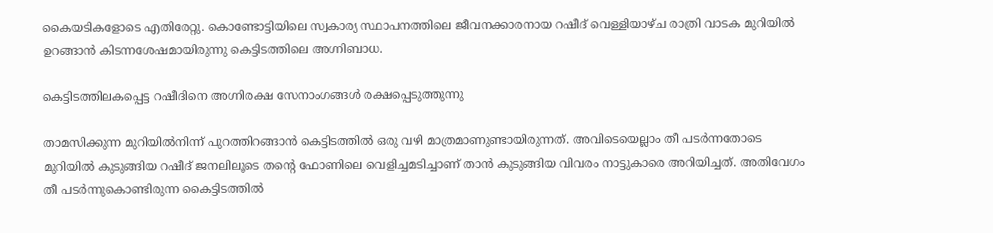കൈയടികളോടെ എതിരേറ്റു. കൊണ്ടോട്ടിയിലെ സ്വകാര്യ സ്ഥാപനത്തിലെ ജീവനക്കാരനായ റഷീദ് വെള്ളിയാഴ്ച രാത്രി വാടക മുറിയില്‍ ഉറങ്ങാന്‍ കിടന്നശേഷമായിരുന്നു കെട്ടിടത്തിലെ അഗ്നിബാധ.

കെട്ടിടത്തിലകപ്പെട്ട റഷീദിനെ അഗ്നിരക്ഷ സേനാംഗങ്ങള്‍ രക്ഷപ്പെടുത്തുന്നു

താമസിക്കുന്ന മുറിയില്‍നിന്ന് പുറത്തിറങ്ങാന്‍ കെട്ടിടത്തില്‍ ഒരു വഴി മാത്രമാണുണ്ടായിരുന്നത്. അവിടെയെല്ലാം തീ പടര്‍ന്നതോടെ മുറിയില്‍ കുടുങ്ങിയ റഷീദ് ജനലിലൂടെ തന്റെ ഫോണിലെ വെളിച്ചമടിച്ചാണ് താന്‍ കുടുങ്ങിയ വിവരം നാട്ടുകാരെ അറിയിച്ചത്. അതിവേഗം തീ പടര്‍ന്നുകൊണ്ടിരുന്ന കൈട്ടിടത്തില്‍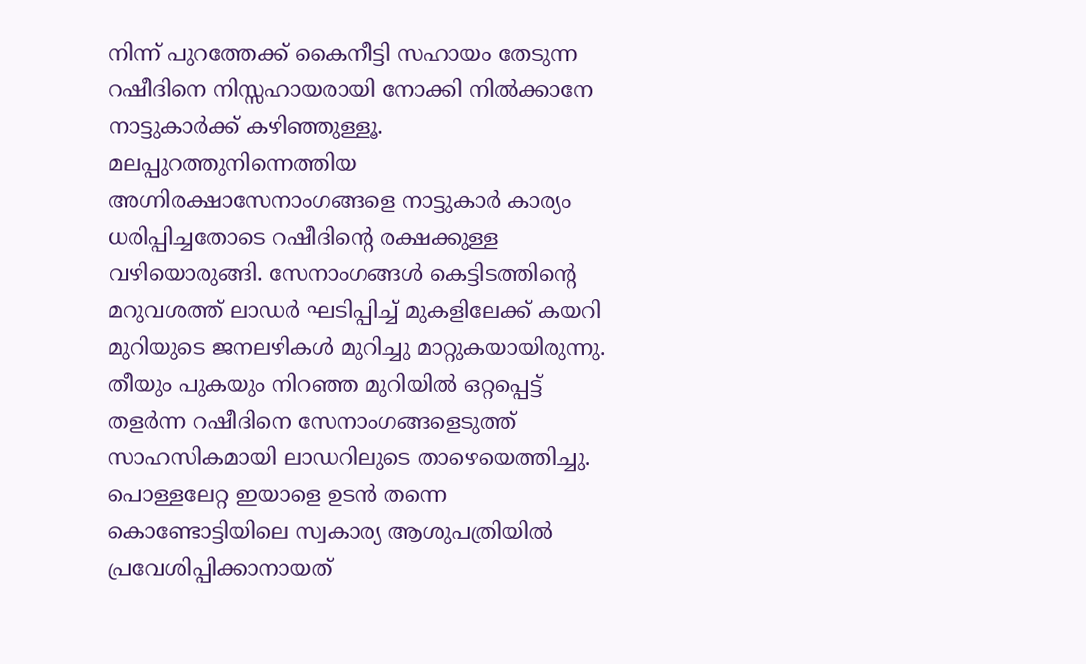നിന്ന് പുറത്തേക്ക് കൈനീട്ടി സഹായം തേടുന്ന റഷീദിനെ നിസ്സഹായരായി നോക്കി നില്‍ക്കാനേ നാട്ടുകാര്‍ക്ക് കഴിഞ്ഞുള്ളൂ. മലപ്പുറത്തുനിന്നെത്തിയ അഗ്നിരക്ഷാസേനാംഗങ്ങളെ നാട്ടുകാര്‍ കാര്യം ധരിപ്പിച്ചതോടെ റഷീദിന്റെ രക്ഷക്കുള്ള വഴിയൊരുങ്ങി. സേനാംഗങ്ങള്‍ കെട്ടിടത്തിന്റെ മറുവശത്ത് ലാഡര്‍ ഘടിപ്പിച്ച് മുകളിലേക്ക് കയറി മുറിയുടെ ജനലഴികള്‍ മുറിച്ചു മാറ്റുകയായിരുന്നു. തീയും പുകയും നിറഞ്ഞ മുറിയില്‍ ഒറ്റപ്പെട്ട് തളര്‍ന്ന റഷീദിനെ സേനാംഗങ്ങളെടുത്ത് സാഹസികമായി ലാഡറിലുടെ താഴെയെത്തിച്ചു. പൊള്ളലേറ്റ ഇയാളെ ഉടന്‍ തന്നെ കൊണ്ടോട്ടിയിലെ സ്വകാര്യ ആശുപത്രിയില്‍ പ്രവേശിപ്പിക്കാനായത്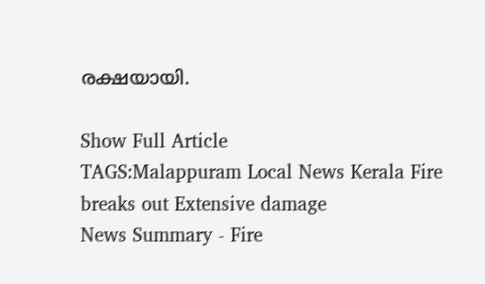രക്ഷയായി.

Show Full Article
TAGS:Malappuram Local News Kerala Fire breaks out Extensive damage
News Summary - Fire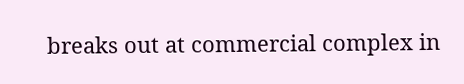breaks out at commercial complex in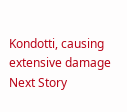Kondotti, causing extensive damage
Next Story